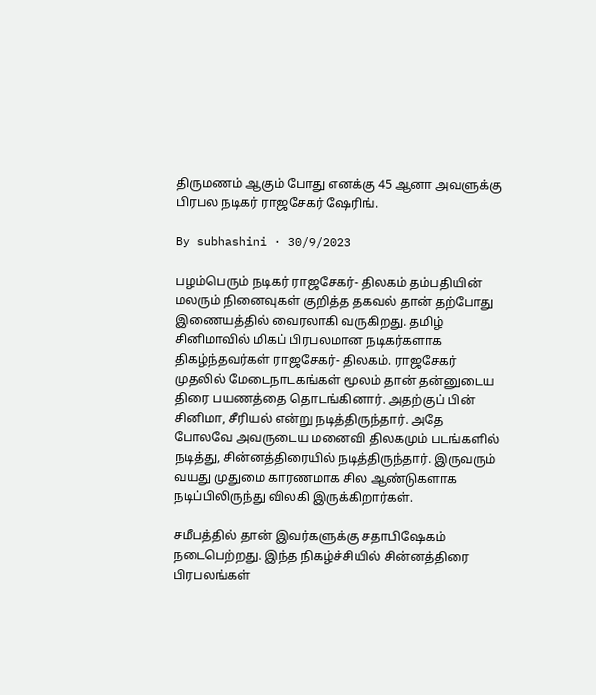திருமணம் ஆகும் போது எனக்கு 45 ஆனா அவளுக்கு பிரபல நடிகர் ராஜசேகர் ஷேரிங்.

By subhashini · 30/9/2023

பழம்பெரும் நடிகர் ராஜசேகர்- திலகம் தம்பதியின் மலரும் நினைவுகள் குறித்த தகவல் தான் தற்போது இணையத்தில் வைரலாகி வருகிறது. தமிழ் சினிமாவில் மிகப் பிரபலமான நடிகர்களாக திகழ்ந்தவர்கள் ராஜசேகர்- திலகம். ராஜசேகர் முதலில் மேடைநாடகங்கள் மூலம் தான் தன்னுடைய திரை பயணத்தை தொடங்கினார். அதற்குப் பின் சினிமா, சீரியல் என்று நடித்திருந்தார். அதே போலவே அவருடைய மனைவி திலகமும் படங்களில் நடித்து, சின்னத்திரையில் நடித்திருந்தார். இருவரும் வயது முதுமை காரணமாக சில ஆண்டுகளாக நடிப்பிலிருந்து விலகி இருக்கிறார்கள்.

சமீபத்தில் தான் இவர்களுக்கு சதாபிஷேகம் நடைபெற்றது. இந்த நிகழ்ச்சியில் சின்னத்திரை பிரபலங்கள்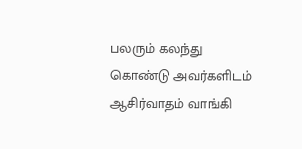பலரும் கலந்து கொண்டு அவர்களிடம் ஆசிர்வாதம் வாங்கி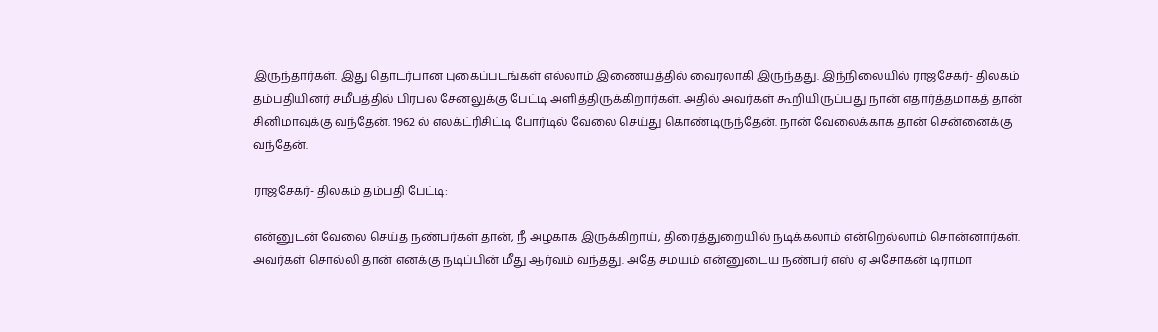இருந்தார்கள். இது தொடர்பான புகைப்படங்கள் எல்லாம் இணையத்தில் வைரலாகி இருந்தது. இந்நிலையில் ராஜசேகர்- திலகம் தம்பதியினர் சமீபத்தில் பிரபல சேனலுக்கு பேட்டி அளித்திருக்கிறார்கள். அதில் அவர்கள் கூறியிருப்பது நான் எதார்த்தமாகத் தான் சினிமாவுக்கு வந்தேன். 1962 ல் எலக்ட்ரிசிட்டி போர்டில் வேலை செய்து கொண்டிருந்தேன். நான் வேலைக்காக தான் சென்னைக்கு வந்தேன்.

ராஜசேகர்- திலகம் தம்பதி பேட்டி:

என்னுடன் வேலை செய்த நண்பர்கள் தான், நீ அழகாக இருக்கிறாய், திரைத்துறையில் நடிக்கலாம் என்றெல்லாம் சொன்னார்கள். அவர்கள் சொல்லி தான் எனக்கு நடிப்பின் மீது ஆர்வம் வந்தது. அதே சமயம் என்னுடைய நண்பர் எஸ் ஏ அசோகன் டிராமா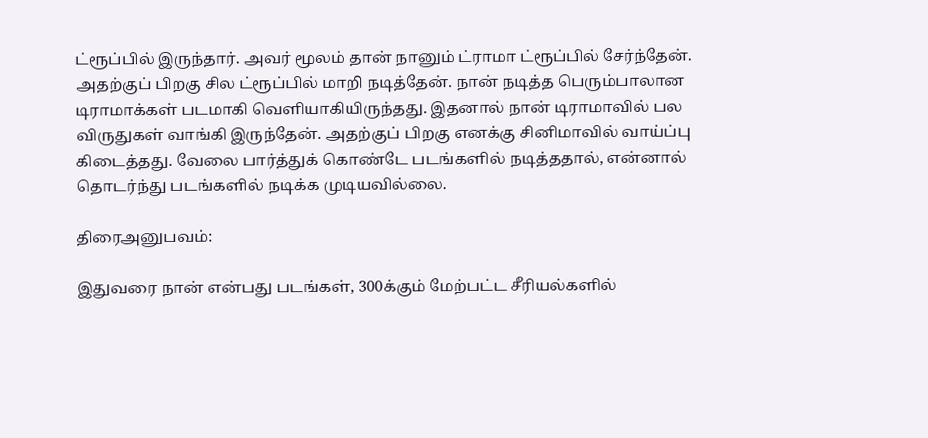ட்ரூப்பில் இருந்தார். அவர் மூலம் தான் நானும் ட்ராமா ட்ரூப்பில் சேர்ந்தேன். அதற்குப் பிறகு சில ட்ரூப்பில் மாறி நடித்தேன். நான் நடித்த பெரும்பாலான டிராமாக்கள் படமாகி வெளியாகியிருந்தது. இதனால் நான் டிராமாவில் பல விருதுகள் வாங்கி இருந்தேன். அதற்குப் பிறகு எனக்கு சினிமாவில் வாய்ப்பு கிடைத்தது. வேலை பார்த்துக் கொண்டே படங்களில் நடித்ததால், என்னால் தொடர்ந்து படங்களில் நடிக்க முடியவில்லை.

திரைஅனுபவம்:

இதுவரை நான் என்பது படங்கள், 300க்கும் மேற்பட்ட சீரியல்களில்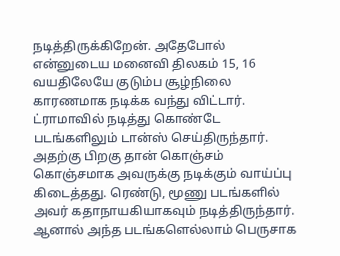நடித்திருக்கிறேன். அதேபோல் என்னுடைய மனைவி திலகம் 15, 16 வயதிலேயே குடும்ப சூழ்நிலை காரணமாக நடிக்க வந்து விட்டார். ட்ராமாவில் நடித்து கொண்டே படங்களிலும் டான்ஸ் செய்திருந்தார். அதற்கு பிறகு தான் கொஞ்சம் கொஞ்சமாக அவருக்கு நடிக்கும் வாய்ப்பு கிடைத்தது. ரெண்டு, மூணு படங்களில் அவர் கதாநாயகியாகவும் நடித்திருந்தார். ஆனால் அந்த படங்களெல்லாம் பெருசாக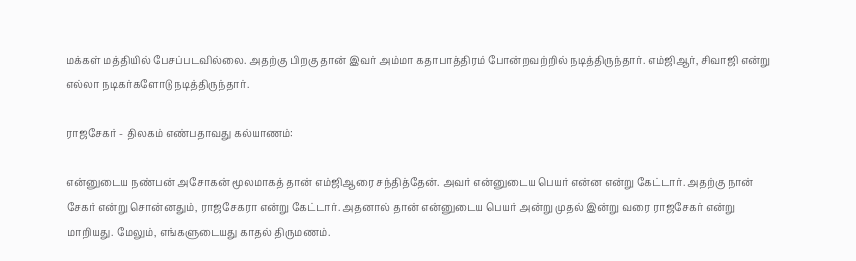மக்கள் மத்தியில் பேசப்படவில்லை. அதற்கு பிறகு தான் இவர் அம்மா கதாபாத்திரம் போன்றவற்றில் நடித்திருந்தார். எம்ஜிஆர், சிவாஜி என்று எல்லா நடிகர்களோடு நடித்திருந்தார்.

ராஜசேகர் - திலகம் எண்பதாவது கல்யாணம்:

என்னுடைய நண்பன் அசோகன் மூலமாகத் தான் எம்ஜிஆரை சந்தித்தேன். அவர் என்னுடைய பெயர் என்ன என்று கேட்டார். அதற்கு நான் சேகர் என்று சொன்னதும், ராஜசேகரா என்று கேட்டார். அதனால் தான் என்னுடைய பெயர் அன்று முதல் இன்று வரை ராஜசேகர் என்று மாறியது. மேலும், எங்களுடையது காதல் திருமணம்.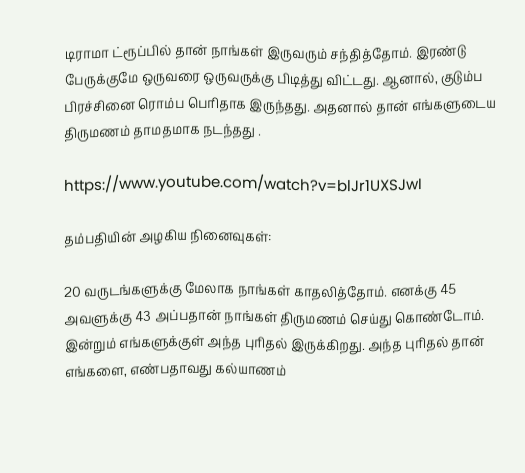டிராமா ட்ரூப்பில் தான் நாங்கள் இருவரும் சந்தித்தோம். இரண்டு பேருக்குமே ஒருவரை ஒருவருக்கு பிடித்து விட்டது. ஆனால், குடும்ப பிரச்சினை ரொம்ப பெரிதாக இருந்தது. அதனால் தான் எங்களுடைய திருமணம் தாமதமாக நடந்தது .

https://www.youtube.com/watch?v=blJr1UXSJwI

தம்பதியின் அழகிய நினைவுகள்:

20 வருடங்களுக்கு மேலாக நாங்கள் காதலித்தோம். எனக்கு 45 அவளுக்கு 43 அப்பதான் நாங்கள் திருமணம் செய்து கொண்டோம். இன்றும் எங்களுக்குள் அந்த புரிதல் இருக்கிறது. அந்த புரிதல் தான் எங்களை, எண்பதாவது கல்யாணம்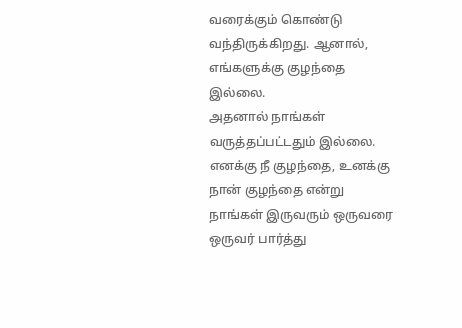வரைக்கும் கொண்டு வந்திருக்கிறது. ஆனால், எங்களுக்கு குழந்தை இல்லை.
அதனால் நாங்கள் வருத்தப்பட்டதும் இல்லை. எனக்கு நீ குழந்தை, உனக்கு நான் குழந்தை என்று நாங்கள் இருவரும் ஒருவரை ஒருவர் பார்த்து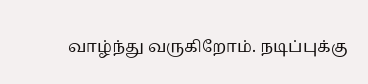வாழ்ந்து வருகிறோம். நடிப்புக்கு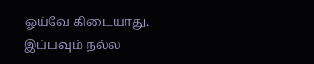ஓய்வே கிடையாது. இப்பவும் நல்ல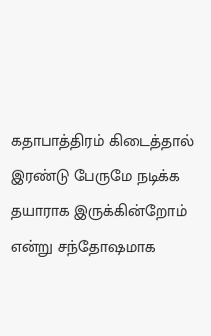கதாபாத்திரம் கிடைத்தால் இரண்டு பேருமே நடிக்க தயாராக இருக்கின்றோம் என்று சந்தோஷமாக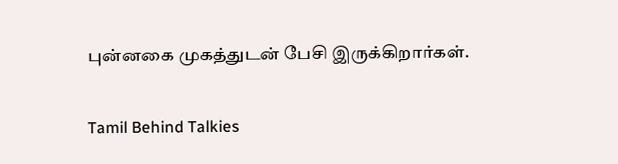புன்னகை முகத்துடன் பேசி இருக்கிறார்கள்.

Tamil Behind Talkies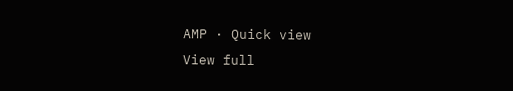AMP · Quick view
View full